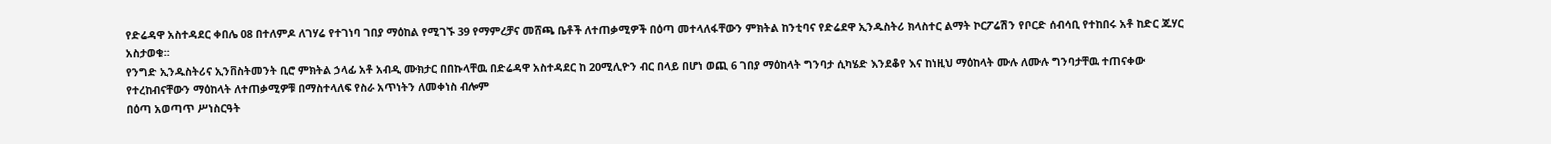የድሬዳዋ አስተዳደር ቀበሌ 08 በተለምዶ ለገሃሬ የተገነባ ገበያ ማዕከል የሚገኙ 39 የማምረቻና መሸጫ ቤቶች ለተጠቃሚዎች በዕጣ መተላለፋቸውን ምክትል ከንቲባና የድሬደዋ ኢንዱስትሪ ክላስተር ልማት ኮርፖሬሽን የቦርድ ሰብሳቢ የተከበሩ አቶ ከድር ጁሃር አስታወቁ፡፡
የንግድ ኢንዱስትሪና ኢንቨስትመንት ቢሮ ምክትል ኃላፊ አቶ አብዲ ሙክታር በበኩላቸዉ በድሬዳዋ አስተዳደር ከ 20ሚሊዮን ብር በላይ በሆነ ወጪ 6 ገበያ ማዕከላት ግንባታ ሲካሄድ እንደቆየ እና ከነዚህ ማዕከላት ሙሉ ለሙሉ ግንባታቸዉ ተጠናቀው የተረከብናቸውን ማዕከላት ለተጠቃሚዎቹ በማስተላለፍ የስራ አጥነትን ለመቀነስ ብሎም
በዕጣ አወጣጥ ሥነስርዓት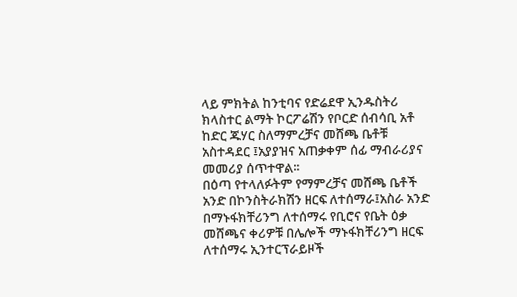ላይ ምክትል ከንቲባና የድሬደዋ ኢንዱስትሪ ክላስተር ልማት ኮርፖሬሽን የቦርድ ሰብሳቢ አቶ ከድር ጁሃር ስለማምረቻና መሸጫ ቤቶቹ አስተዳደር ፤አያያዝና አጠቃቀም ሰፊ ማብራሪያና መመሪያ ሰጥተዋል፡፡
በዕጣ የተላለፉትም የማምረቻና መሸጫ ቤቶች አንድ በኮንስትራክሽን ዘርፍ ለተሰማራ፤አስራ አንድ በማኑፋክቸሪንግ ለተሰማሩ የቢሮና የቤት ዕቃ መሸጫና ቀሪዎቹ በሌሎች ማኑፋክቸሪንግ ዘርፍ ለተሰማሩ ኢንተርፕራይዞች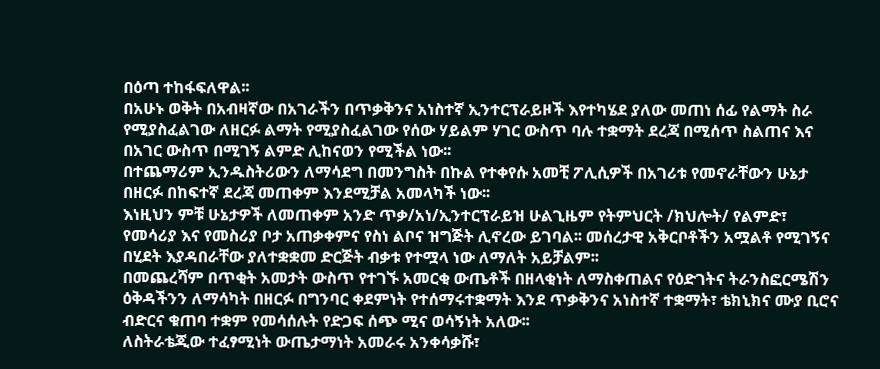በዕጣ ተከፋፍለዋል፡፡
በአሁኑ ወቅት በአብዛኛው በአገራችን በጥቃቅንና አነስተኛ ኢንተርፕራይዞች እየተካሄደ ያለው መጠነ ሰፊ የልማት ስራ የሚያስፈልገው ለዘርፉ ልማት የሚያስፈልገው የሰው ሃይልም ሃገር ውስጥ ባሉ ተቋማት ደረጃ በሚሰጥ ስልጠና እና በአገር ውስጥ በሚገኝ ልምድ ሊከናወን የሚችል ነው፡፡
በተጨማሪም ኢንዱስትሪውን ለማሳደግ በመንግስት በኩል የተቀየሱ አመቺ ፖሊሲዎች በአገሪቱ የመኖራቸውን ሁኔታ በዘርፉ በከፍተኛ ደረጃ መጠቀም እንደሚቻል አመላካች ነው፡፡
እነዚህን ምቹ ሁኔታዎች ለመጠቀም አንድ ጥቃ/አነ/ኢንተርፕራይዝ ሁልጊዜም የትምህርት /ክህሎት/ የልምድ፣ የመሳሪያ እና የመስሪያ ቦታ አጠቃቀምና የስነ ልቦና ዝግጅት ሊኖረው ይገባል፡፡ መሰረታዊ አቅርቦቶችን አሟልቶ የሚገኝና በሂደት እያዳበራቸው ያለተቋቋመ ድርጅት ብቃቱ የተሟላ ነው ለማለት አይቻልም፡፡
በመጨረሻም በጥቂት አመታት ውስጥ የተገኙ አመርቂ ውጤቶች በዘላቂነት ለማስቀጠልና የዕድገትና ትራንስፎርሜሽን ዕቅዳችንን ለማሳካት በዘርፉ በግንባር ቀደምነት የተሰማሩተቋማት እንደ ጥቃቅንና አነስተኛ ተቋማት፣ ቴክኒክና ሙያ ቢሮና ብድርና ቁጠባ ተቋም የመሳሰሉት የድጋፍ ሰጭ ሚና ወሳኝነት አለው፡፡
ለስትራቴጂው ተፈፃሚነት ውጤታማነት አመራሩ አንቀሳቃሹ፣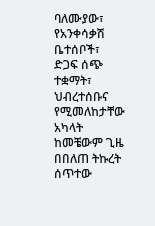ባለሙያው፣ የአንቀሳቃሽ ቤተሰቦች፣ ድጋፍ ሰጭ ተቋማት፣ ህብረተሰቡና የሚመለከታቸው አካላት ከመቼውም ጊዜ በበለጠ ትኩረት ሰጥተው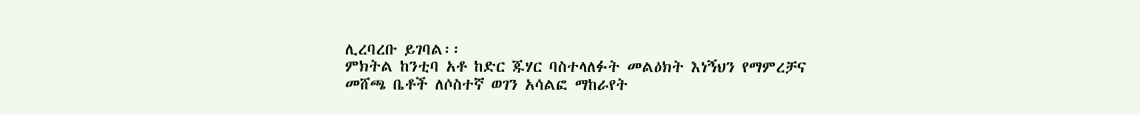ሊረባረቡ ይገባል፡፡
ምክትል ከንቲባ አቶ ከድር ጁሃር ባስተላለፉት መልዕክት እነኝህን የማምረቻና መሸጫ ቤቶች ለሶስተኛ ወገን አሳልፎ ማከራየት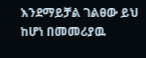እንደማይቻል ገልፀው ይህ ከሆነ በመመሪያዉ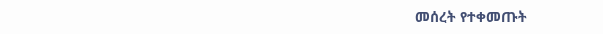መሰረት የተቀመጡት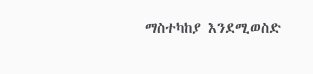ማስተካከያ እንደሚወስድ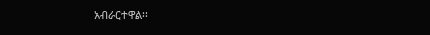አብራርተዋል፡፡